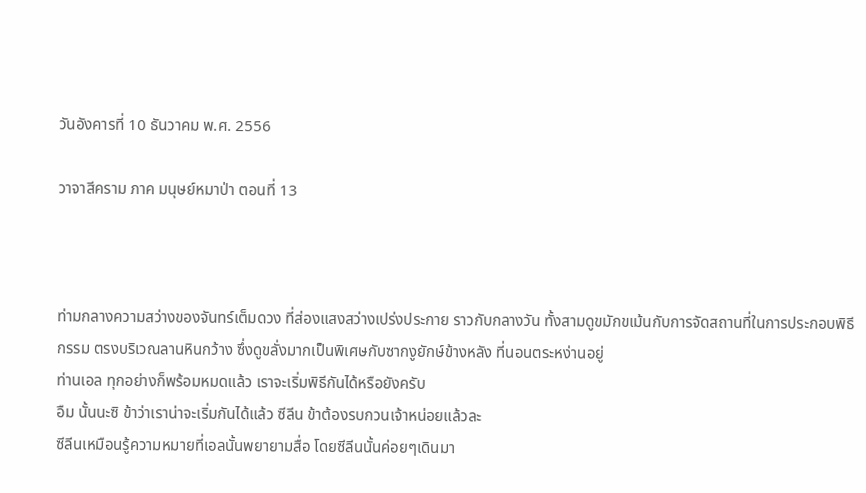วันอังคารที่ 10 ธันวาคม พ.ศ. 2556

วาจาสีคราม ภาค มนุษย์หมาป่า ตอนที่ 13



ท่ามกลางความสว่างของจันทร์เต็มดวง ที่ส่องแสงสว่างเปร่งประกาย ราวกับกลางวัน ทั้งสามดูขมักขเม้นกับการจัดสถานที่ในการประกอบพิธีกรรม ตรงบริเวณลานหินกว้าง ซึ่งดูขลั่งมากเป็นพิเศษกับซากงูยักษ์ข้างหลัง ที่นอนตระหง่านอยู่
ท่านเอล ทุกอย่างก็พร้อมหมดแล้ว เราจะเริ่มพิธีกันได้หรือยังครับ
อืม นั้นนะซิ ข้าว่าเราน่าจะเริ่มกันได้แล้ว ซีลีน ข้าต้องรบกวนเจ้าหน่อยแล้วละ
ซีลีนเหมือนรู้ความหมายที่เอลนั้นพยายามสื่อ โดยซีลีนนั้นค่อยๆเดินมา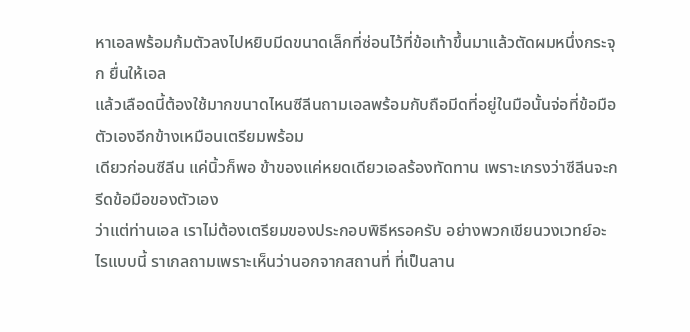หาเอลพร้อมก้มตัวลงไปหยิบมีดขนาดเล็กที่ซ่อนไว้ที่ข้อเท้าขึ้นมาแล้วตัดผมหนึ่งกระจุก ยื่นให้เอล
แล้วเลือดนี้ต้องใช้มากขนาดไหนซีลีนถามเอลพร้อมกับถือมีดที่อยู่ในมือนั้นจ่อที่ข้อมือตัวเองอีกข้างเหมือนเตรียมพร้อม
เดียวก่อนซีลีน แค่นิ้วก็พอ ข้าของแค่หยดเดียวเอลร้องทัดทาน เพราะเกรงว่าซีลีนจะกรีดข้อมือของตัวเอง
ว่าแต่ท่านเอล เราไม่ต้องเตรียมของประกอบพิธีหรอครับ อย่างพวกเขียนวงเวทย์อะไรแบบนี้ ราเกลถามเพราะเห็นว่านอกจากสถานที่ ที่เป็นลาน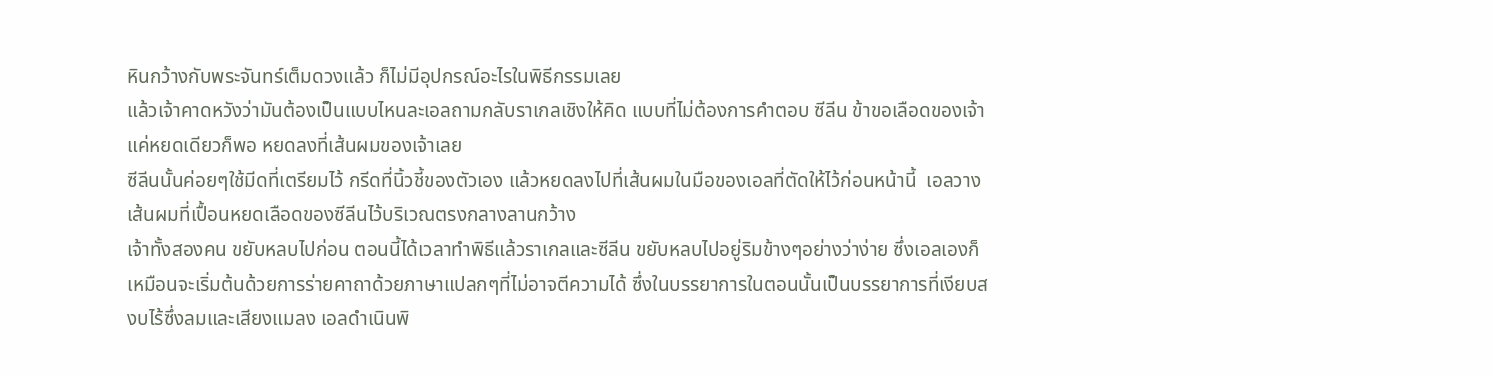หินกว้างกับพระจันทร์เต็มดวงแล้ว ก็ไม่มีอุปกรณ์อะไรในพิธีกรรมเลย
แล้วเจ้าคาดหวังว่ามันต้องเป็นแบบไหนละเอลถามกลับราเกลเชิงให้คิด แบบที่ไม่ต้องการคำตอบ ซีลีน ข้าขอเลือดของเจ้าแค่หยดเดียวก็พอ หยดลงที่เส้นผมของเจ้าเลย
ซีลีนนั้นค่อยๆใช้มีดที่เตรียมไว้ กรีดที่นิ้วชี้ของตัวเอง แล้วหยดลงไปที่เส้นผมในมือของเอลที่ตัดให้ไว้ก่อนหน้านี้  เอลวางเส้นผมที่เปื้อนหยดเลือดของซีลีนไว้บริเวณตรงกลางลานกว้าง
เจ้าทั้งสองคน ขยับหลบไปก่อน ตอนนี้ได้เวลาทำพิธีแล้วราเกลและซีลีน ขยับหลบไปอยู่ริมข้างๆอย่างว่าง่าย ซึ่งเอลเองก็เหมือนจะเริ่มต้นด้วยการร่ายคาถาด้วยภาษาแปลกๆที่ไม่อาจตีความได้ ซึ่งในบรรยาการในตอนนั้นเป็นบรรยาการที่เงียบสงบไร้ซึ่งลมและเสียงแมลง เอลดำเนินพิ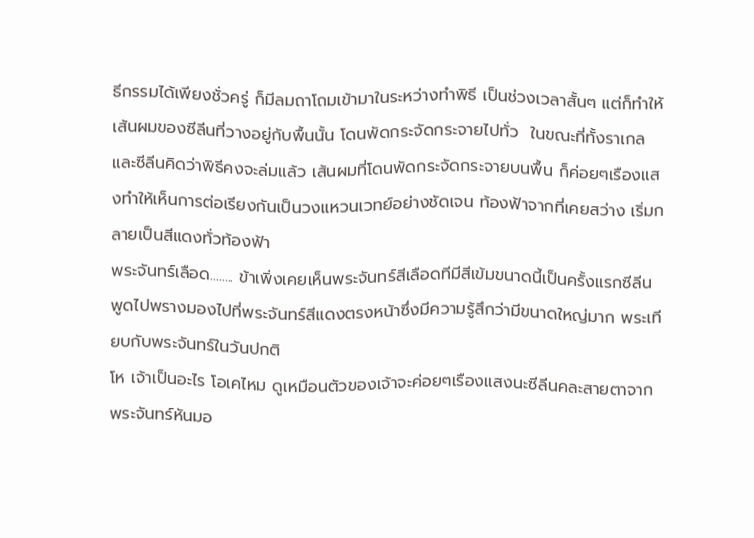ธีกรรมได้เพียงชั่วครู่ ก็มีลมถาโถมเข้ามาในระหว่างทำพิธี เป็นช่วงเวลาสั้นๆ แต่ก็ทำให้เส้นผมของซีลีนที่วางอยู่กับพื้นนั้น โดนพัดกระจัดกระจายไปทั่ว  ในขณะที่ทั้งราเกลและซีลีนคิดว่าพิธีคงจะล่มแล้ว เส้นผมที่โดนพัดกระจัดกระจายบนพื้น ก็ค่อยๆเรืองแสงทำให้เห็นการต่อเรียงกันเป็นวงแหวนเวทย์อย่างชัดเจน ท้องฟ้าจากที่เคยสว่าง เริ่มกลายเป็นสีแดงทั่วท้องฟ้า
พระจันทร์เลือด........ ข้าเพิ่งเคยเห็นพระจันทร์สีเลือดทีมีสีเข้มขนาดนี้เป็นครั้งแรกซีลีนพูดไปพรางมองไปที่พระจันทร์สีแดงตรงหน้าซึ่งมีความรู้สึกว่ามีขนาดใหญ่มาก พระเทียบกับพระจันทร์ในวันปกติ
โห เจ้าเป็นอะไร โอเคไหม ดูเหมือนตัวของเจ้าจะค่อยๆเรืองแสงนะซีลีนคละสายตาจากพระจันทร์หันมอ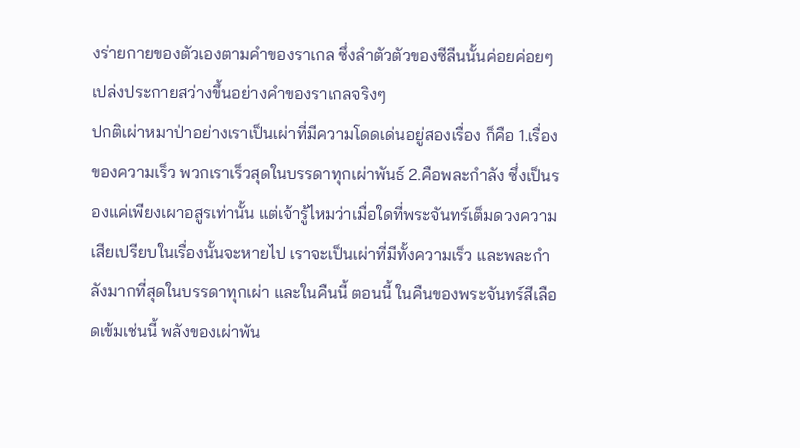งร่ายกายของตัวเองตามคำของราเกล ซึ่งลำตัวตัวของซีลีนนั้นค่อยค่อยๆเปล่งประกายสว่างขึ้นอย่างคำของราเกลจริงๆ
ปกติเผ่าหมาป่าอย่างเราเป็นเผ่าที่มีความโดดเด่นอยู่สองเรื่อง ก็คือ 1.เรื่องของความเร็ว พวกเราเร็วสุดในบรรดาทุกเผ่าพันธ์ 2.คือพละกำลัง ซึ่งเป็นรองแค่เพียงเผาอสูรเท่านั้น แต่เจ้ารู้ไหมว่าเมื่อใดที่พระจันทร์เต็มดวงความเสียเปรียบในเรื่องนั้นจะหายไป เราจะเป็นเผ่าที่มีทั้งความเร็ว และพละกำลังมากที่สุดในบรรดาทุกเผ่า และในคืนนี้ ตอนนี้ ในคืนของพระจันทร์สีเลือดเข้มเช่นนี้ พลังของเผ่าพัน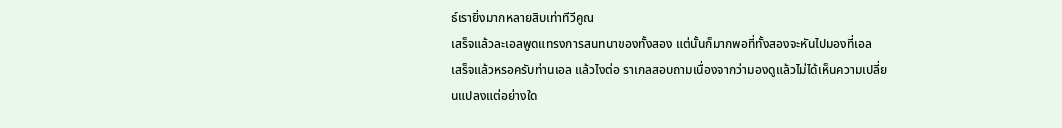ธ์เรายิ่งมากหลายสิบเท่าทีวีคูณ
เสร็จแล้วละเอลพูดแทรงการสนทนาของทั้งสอง แต่นั้นก็มากพอที่ทั้งสองจะหันไปมองที่เอล
เสร็จแล้วหรอครับท่านเอล แล้วไงต่อ ราเกลสอบถามเนื่องจากว่ามองดูแล้วไม่ได้เห็นความเปลี่ยนแปลงแต่อย่างใด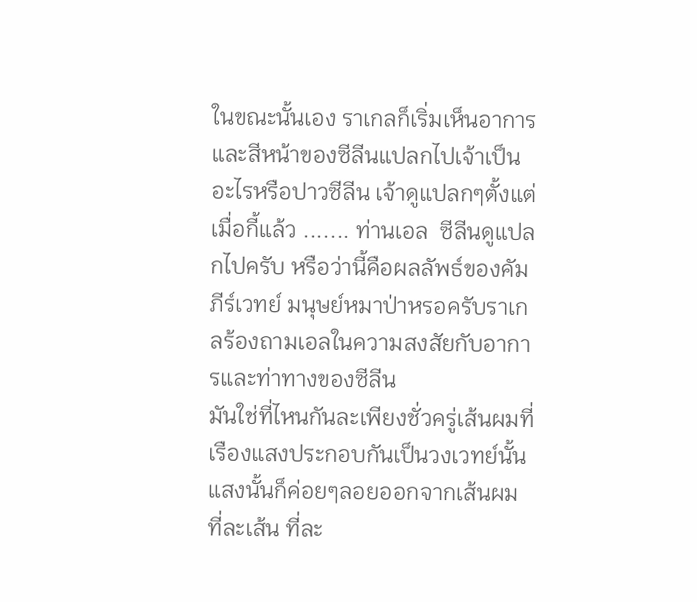ในขณะนั้นเอง ราเกลก็เริ่มเห็นอาการและสีหน้าของซีลีนแปลกไปเจ้าเป็นอะไรหรือปาวซีลีน เจ้าดูแปลกๆตั้งแต่เมื่อกี้แล้ว ....... ท่านเอล  ซีลีนดูแปลกไปครับ หรือว่านี้คือผลลัพธ์ของคัมภีร์เวทย์ มนุษย์หมาป่าหรอครับราเกลร้องถามเอลในความสงสัยกับอาการและท่าทางของซีลีน
มันใช่ที่ไหนกันละเพียงชั่วครู่เส้นผมที่เรืองแสงประกอบกันเป็นวงเวทย์นั้น แสงนั้นก็ค่อยๆลอยออกจากเส้นผม ที่ละเส้น ที่ละ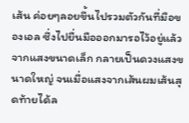เส้น ค่อยๆลอยขึ้นไปรวมตัวกันที่มือของเอล ซึ่งไปยื่นมือออกมารอไว้อยู่แล้ว จากแสงขนาดเล็ก กลายเป็นดวงแสงขนาดใหญ่ จนเมื่อแสงจากเส้นผมเส้นสุดท้ายได้ล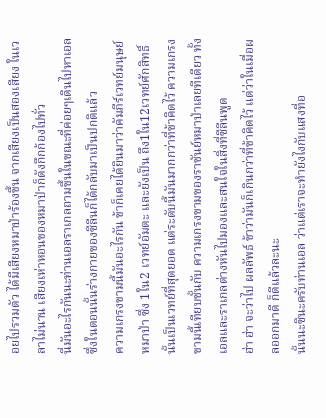อยไปรวมตัว ได้มีเสียงหมาป่าร้องขึ้น จากเสียงเป็นสองเสียง ในเวลาไม่นาน เสียงเห่าหอนของหมาป่าก็ดังกึกก้องไปทั่ว
นี่มันอะไรกันนะท่านเอลราเกลถามขึ้นในขณะที่ค่อยๆเดินไปหาเอล ซึ่งในตอนนั้นร่างกายของซีลีนก็ได้กลับมาเป็นปกติแล้ว
ความเกรงขามนี้มันอะไรกัน ข้าก็เคยได้ยินมาว่าคัมภีร์เวทย์มนุษย์หมาป่า ซึ่ง 1ใน2 เวทย์อัมตะ และยังเป็น ถึง1ใน12เวทย์ศักสิทธิ์ นั้นเป็นเวทย์ที่สุดยอด แต่ระดับนี้มันมากกว่าที่ข้าคิดไว้ ความเกรงขามนี้เทียบชั้นกับ ความเกรงขามของราชันย์หมาป่าเลยทีเดียว ทั้งเอลและราเกลต่างหันไปมองและสนใจในสิ่งที่ซีลีนพูด
ฮ่า ฮ่า จะว่าไป ผลลัพธ์ ข้าว่ามันก็เกินกว่าที่ข้าคิดไว้ แต่ว่าในเมื่อผลออกมาดี ก็ดีแล้วละนะ
นั้นนะซินะครับท่านเอล ว่าแต่เราจะทำยังไงกับแสงที่อ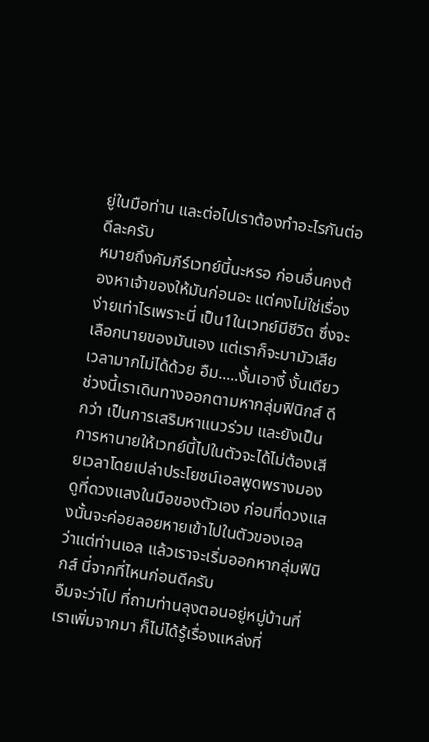ยู่ในมือท่าน และต่อไปเราต้องทำอะไรกันต่อดีละครับ
หมายถึงคัมภีร์เวทย์นี้นะหรอ ก่อนอื่นคงต้องหาเจ้าของให้มันก่อนอะ แต่คงไม่ใช่เรื่องง่ายเท่าไรเพราะนี่ เป็น1ในเวทย์มีชีวิต ซึ่งจะเลือกนายของมันเอง แต่เราก็จะมามัวเสียเวลามากไม่ได้ด้วย อืม.....งั้นเอางี้ งั้นเดียวช่วงนี้เราเดินทางออกตามหากลุ่มฟินิกส์ ดีกว่า เป็นการเสริมหาแนวร่วม และยังเป็นการหานายให้เวทย์นี้ไปในตัวจะได้ไม่ต้องเสียเวลาโดยเปล่าประโยชน์เอลพูดพรางมองดูที่ดวงแสงในมือของตัวเอง ก่อนที่ดวงแสงนั้นจะค่อยลอยหายเข้าไปในตัวของเอล
ว่าแต่ท่านเอล แล้วเราจะเริ่มออกหากลุ่มฟินิกส์ นี่จากที่ไหนก่อนดีครับ
อืมจะว่าไป ที่ถามท่านลุงตอนอยู่หมู่บ้านที่เราเพิ่มจากมา ก็ไม่ได้รู้เรื่องแหล่งที่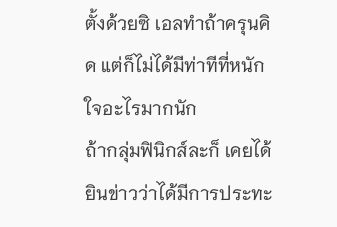ตั้งด้วยซิ เอลทำถ้าครุนคิด แต่ก็ไม่ได้มีท่าทีที่หนักใจอะไรมากนัก
ถ้ากลุ่มฟินิกส์ละก็ เคยได้ยินข่าวว่าได้มีการประทะ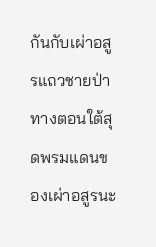กันกับเผ่าอสูรแถวชายป่าทางตอนใต้สุดพรมแดนของเผ่าอสูรนะ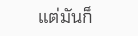แต่มันก็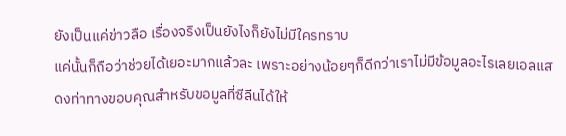ยังเป็นแค่ข่าวลือ เรื่องจริงเป็นยังไงก็ยังไม่มีใครทราบ
แค่นั้นก็ถือว่าช่วยได้เยอะมากแล้วละ เพราะอย่างน้อยๆก็ดีกว่าเราไม่มีข้อมูลอะไรเลยเอลแสดงท่าทางขอบคุณสำหรับขอมูลที่ซีลีนได้ให้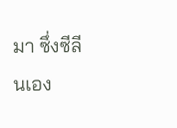มา ซึ่งซีลีนเอง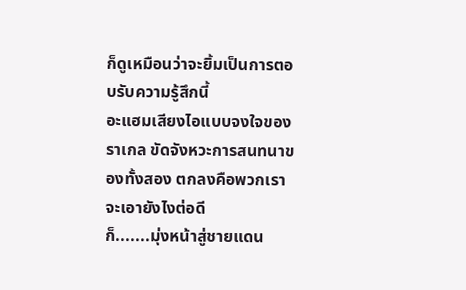ก็ดูเหมือนว่าจะยิ้มเป็นการตอบรับความรู้สึกนี้
อะแฮมเสียงไอแบบจงใจของราเกล ขัดจังหวะการสนทนาของทั้งสอง ตกลงคือพวกเราจะเอายังไงต่อดี
ก็.......มุ่งหน้าสู่ชายแดน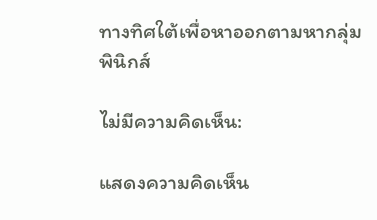ทางทิศใต้เพื่อหาออกตามหากลุ่มพินิกส์

ไม่มีความคิดเห็น:

แสดงความคิดเห็น